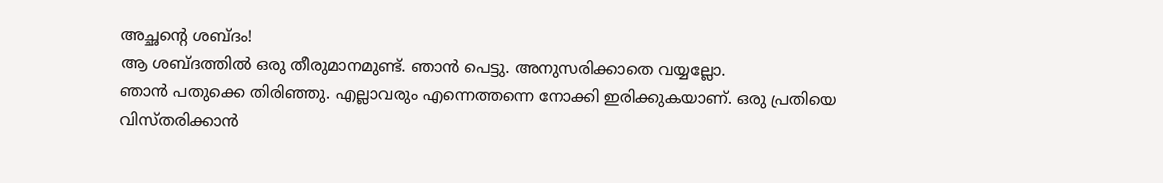അച്ഛന്റെ ശബ്ദം!
ആ ശബ്ദത്തിൽ ഒരു തീരുമാനമുണ്ട്. ഞാൻ പെട്ടു. അനുസരിക്കാതെ വയ്യല്ലോ.
ഞാൻ പതുക്കെ തിരിഞ്ഞു. എല്ലാവരും എന്നെത്തന്നെ നോക്കി ഇരിക്കുകയാണ്. ഒരു പ്രതിയെ വിസ്തരിക്കാൻ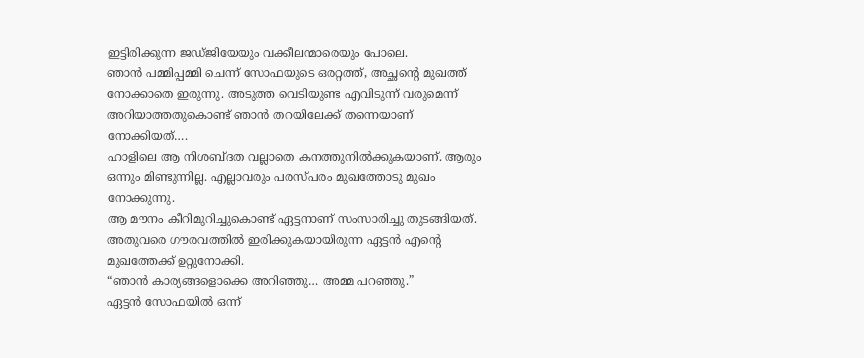ഇട്ടിരിക്കുന്ന ജഡ്ജിയേയും വക്കീലന്മാരെയും പോലെ.
ഞാൻ പമ്മിപ്പമ്മി ചെന്ന് സോഫയുടെ ഒരറ്റത്ത്, അച്ഛന്റെ മുഖത്ത് നോക്കാതെ ഇരുന്നു. അടുത്ത വെടിയുണ്ട എവിടുന്ന് വരുമെന്ന് അറിയാത്തതുകൊണ്ട് ഞാൻ തറയിലേക്ക് തന്നെയാണ് നോക്കിയത്….
ഹാളിലെ ആ നിശബ്ദത വല്ലാതെ കനത്തുനിൽക്കുകയാണ്. ആരും ഒന്നും മിണ്ടുന്നില്ല. എല്ലാവരും പരസ്പരം മുഖത്തോടു മുഖം നോക്കുന്നു.
ആ മൗനം കീറിമുറിച്ചുകൊണ്ട് ഏട്ടനാണ് സംസാരിച്ചു തുടങ്ങിയത്. അതുവരെ ഗൗരവത്തിൽ ഇരിക്കുകയായിരുന്ന ഏട്ടൻ എന്റെ മുഖത്തേക്ക് ഉറ്റുനോക്കി.
“ഞാൻ കാര്യങ്ങളൊക്കെ അറിഞ്ഞു… അമ്മ പറഞ്ഞു.”
ഏട്ടൻ സോഫയിൽ ഒന്ന്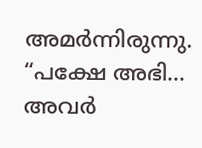അമർന്നിരുന്നു.
“പക്ഷേ അഭി… അവർ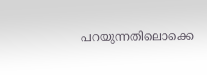പറയുന്നതിലൊക്കെ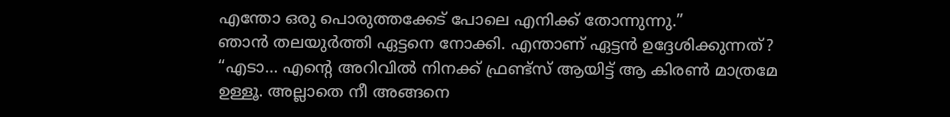എന്തോ ഒരു പൊരുത്തക്കേട് പോലെ എനിക്ക് തോന്നുന്നു.”
ഞാൻ തലയുർത്തി ഏട്ടനെ നോക്കി. എന്താണ് ഏട്ടൻ ഉദ്ദേശിക്കുന്നത്?
“എടാ… എന്റെ അറിവിൽ നിനക്ക് ഫ്രണ്ട്സ് ആയിട്ട് ആ കിരൺ മാത്രമേ ഉള്ളൂ. അല്ലാതെ നീ അങ്ങനെ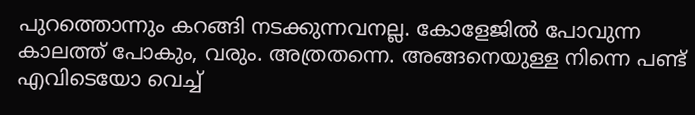പുറത്തൊന്നും കറങ്ങി നടക്കുന്നവനല്ല. കോളേജിൽ പോവുന്ന കാലത്ത് പോകും, വരും. അത്രതന്നെ. അങ്ങനെയുള്ള നിന്നെ പണ്ട് എവിടെയോ വെച്ച്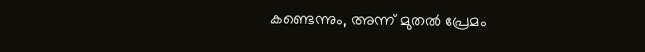കണ്ടെന്നും, അന്ന് മുതൽ പ്രേമം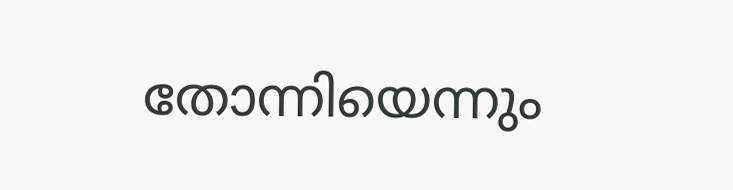തോന്നിയെന്നും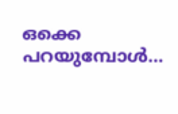ഒക്കെ പറയുമ്പോൾ…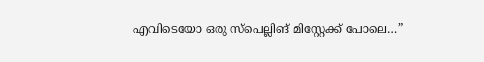എവിടെയോ ഒരു സ്പെല്ലിങ് മിസ്റ്റേക്ക് പോലെ…”